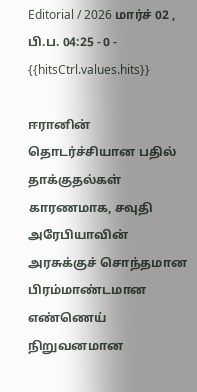Editorial / 2026 மார்ச் 02 , பி.ப. 04:25 - 0 - {{hitsCtrl.values.hits}}

ஈரானின் தொடர்ச்சியான பதில் தாக்குதல்கள் காரணமாக, சவுதி அரேபியாவின் அரசுக்குச் சொந்தமான பிரம்மாண்டமான எண்ணெய் நிறுவனமான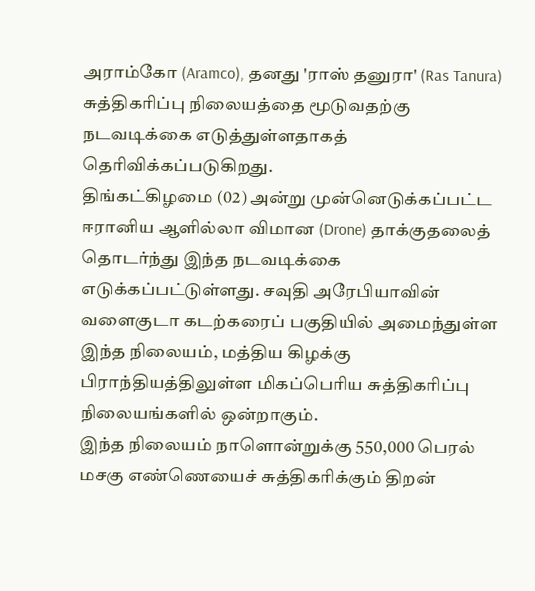அராம்கோ (Aramco), தனது 'ராஸ் தனுரா' (Ras Tanura) சுத்திகரிப்பு நிலையத்தை மூடுவதற்கு நடவடிக்கை எடுத்துள்ளதாகத் தெரிவிக்கப்படுகிறது.
திங்கட்கிழமை (02) அன்று முன்னெடுக்கப்பட்ட ஈரானிய ஆளில்லா விமான (Drone) தாக்குதலைத் தொடர்ந்து இந்த நடவடிக்கை எடுக்கப்பட்டுள்ளது. சவுதி அரேபியாவின் வளைகுடா கடற்கரைப் பகுதியில் அமைந்துள்ள இந்த நிலையம், மத்திய கிழக்கு பிராந்தியத்திலுள்ள மிகப்பெரிய சுத்திகரிப்பு நிலையங்களில் ஒன்றாகும்.
இந்த நிலையம் நாளொன்றுக்கு 550,000 பெரல் மசகு எண்ணெயைச் சுத்திகரிக்கும் திறன்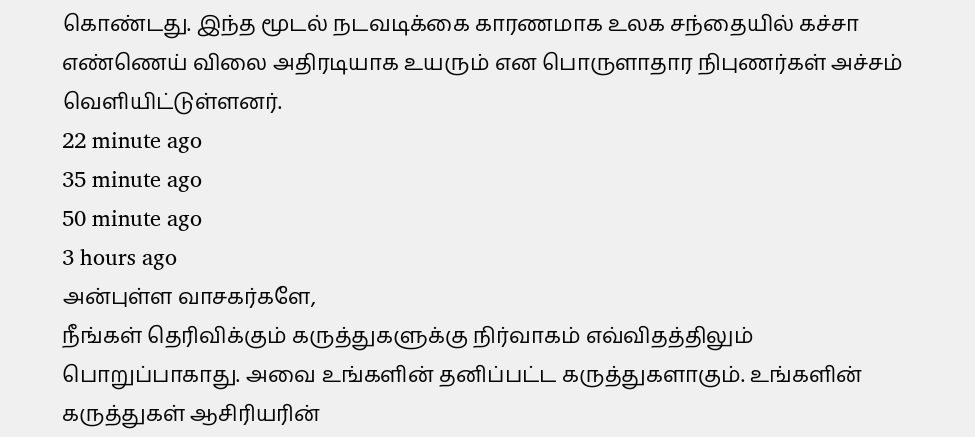கொண்டது. இந்த மூடல் நடவடிக்கை காரணமாக உலக சந்தையில் கச்சா எண்ணெய் விலை அதிரடியாக உயரும் என பொருளாதார நிபுணர்கள் அச்சம் வெளியிட்டுள்ளனர்.
22 minute ago
35 minute ago
50 minute ago
3 hours ago
அன்புள்ள வாசகர்களே,
நீங்கள் தெரிவிக்கும் கருத்துகளுக்கு நிர்வாகம் எவ்விதத்திலும் பொறுப்பாகாது. அவை உங்களின் தனிப்பட்ட கருத்துகளாகும். உங்களின் கருத்துகள் ஆசிரியரின்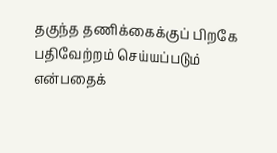தகுந்த தணிக்கைக்குப் பிறகே பதிவேற்றம் செய்யப்படும் என்பதைக்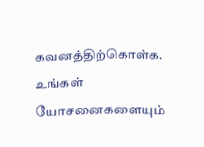கவனத்திற்கொள்க. உங்கள் யோசனைகளையும்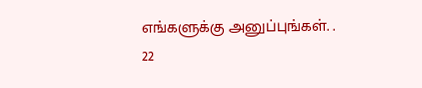எங்களுக்கு அனுப்புங்கள். .
22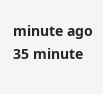minute ago
35 minute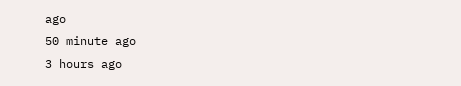ago
50 minute ago
3 hours ago